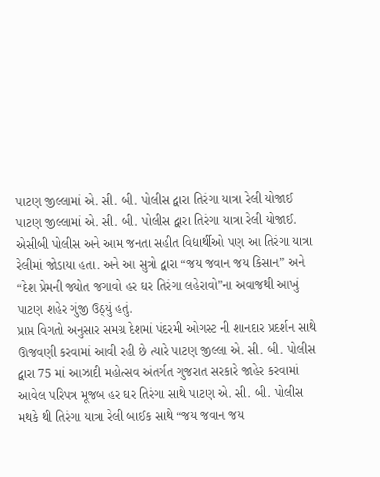પાટણ જીલ્લામાં એ. સી. બી. પોલીસ દ્વારા તિરંગા યાત્રા રેલી યોજાઈ
પાટણ જીલ્લામાં એ. સી. બી. પોલીસ દ્વારા તિરંગા યાત્રા રેલી યોજાઈ. એસીબી પોલીસ અને આમ જનતા સહીત વિદ્યાર્થીઓ પણ આ તિરંગા યાત્રા રેલીમાં જોડાયા હતા. અને આ સુત્રો દ્વારા “જય જવાન જય કિસાન” અને “દેશ પ્રેમની જ્યોત જગાવો હર ઘર તિરંગા લહેરાવો”ના અવાજથી આખું પાટણ શહેર ગુંજી ઉઠ્યું હતું.
પ્રાપ્ત વિગતો અનુસાર સમગ્ર દેશમાં પંદરમી ઓગસ્ટ ની શાનદાર પ્રદર્શન સાથે ઊજવણી કરવામાં આવી રહી છે ત્યારે પાટણ જીલ્લા એ. સી. બી. પોલીસ દ્વારા 75 માં આઝાદી મહોત્સવ અંતર્ગત ગુજરાત સરકારે જાહેર કરવામાં આવેલ પરિપત્ર મૂજબ હર ઘર તિરંગા સાથે પાટણ એ. સી. બી. પોલીસ મથકે થી તિરંગા યાત્રા રેલી બાઈક સાથે “જય જવાન જય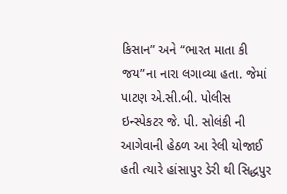કિસાન” અને “ભારત માતા કી જય”ના નારા લગાવ્યા હતા. જેમાં પાટણ એ.સી.બી. પોલીસ ઇન્સ્પેકટર જે. પી. સોલંકી ની આગેવાની હેઠળ આ રેલી યોજાઈ હતી ત્યારે હાંસાપુર ડેરી થી સિદ્ધપુર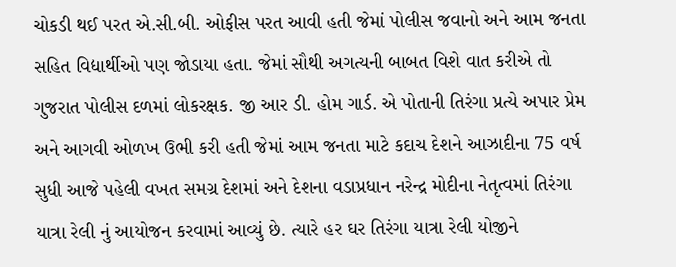ચોકડી થઈ પરત એ.સી.બી. ઓફીસ પરત આવી હતી જેમાં પોલીસ જવાનો અને આમ જનતા સહિત વિદ્યાર્થીઓ પણ જોડાયા હતા. જેમાં સૌથી અગત્યની બાબત વિશે વાત કરીએ તો ગુજરાત પોલીસ દળમાં લોકરક્ષક. જી આર ડી. હોમ ગાર્ડ. એ પોતાની તિરંગા પ્રત્યે અપાર પ્રેમ અને આગવી ઓળખ ઉભી કરી હતી જેમાં આમ જનતા માટે કદાચ દેશને આઝાદીના 75 વર્ષ સુધી આજે પહેલી વખત સમગ્ર દેશમાં અને દેશના વડાપ્રધાન નરેન્દ્ર મોદીના નેતૃત્વમાં તિરંગા યાત્રા રેલી નું આયોજન કરવામાં આવ્યું છે. ત્યારે હર ઘર તિરંગા યાત્રા રેલી યોજીને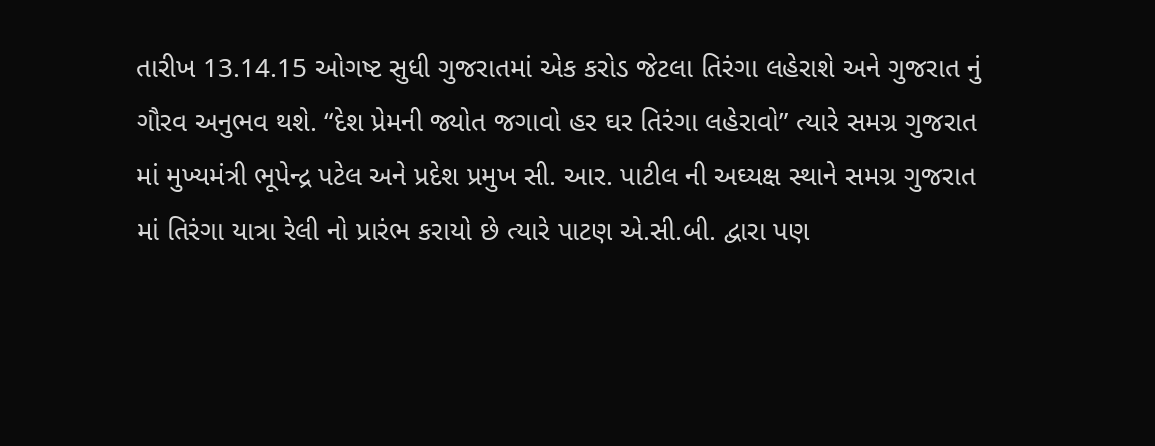તારીખ 13.14.15 ઓગષ્ટ સુધી ગુજરાતમાં એક કરોડ જેટલા તિરંગા લહેરાશે અને ગુજરાત નું ગૌરવ અનુભવ થશે. “દેશ પ્રેમની જ્યોત જગાવો હર ઘર તિરંગા લહેરાવો” ત્યારે સમગ્ર ગુજરાત માં મુખ્યમંત્રી ભૂપેન્દ્ર પટેલ અને પ્રદેશ પ્રમુખ સી. આર. પાટીલ ની અઘ્યક્ષ સ્થાને સમગ્ર ગુજરાત માં તિરંગા યાત્રા રેલી નો પ્રારંભ કરાયો છે ત્યારે પાટણ એ.સી.બી. દ્વારા પણ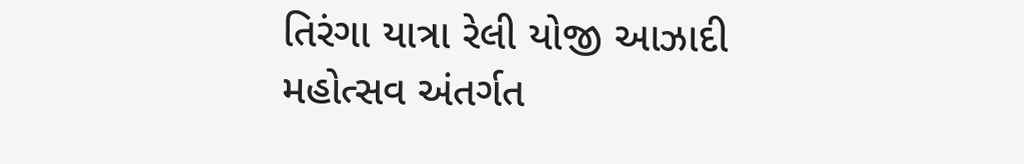તિરંગા યાત્રા રેલી યોજી આઝાદી મહોત્સવ અંતર્ગત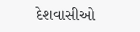દેશવાસીઓ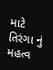માટે તિરંગા નું મહત્વ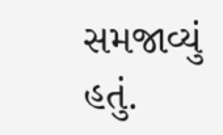સમજાવ્યું હતું.